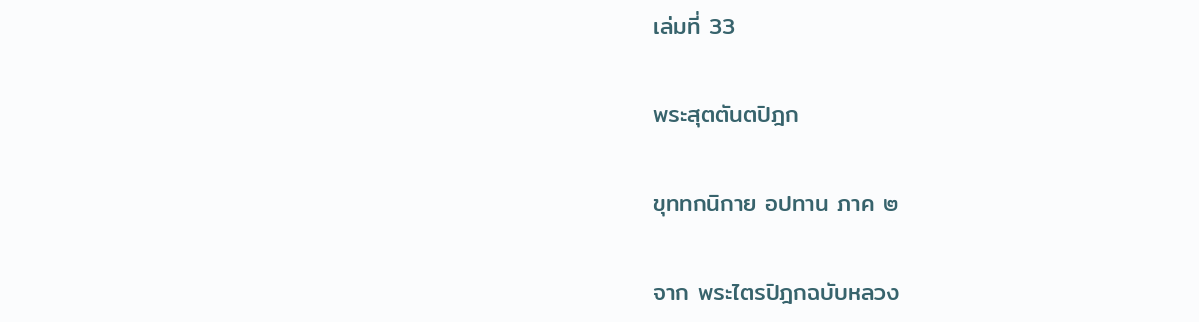เล่มที่ 33

พระสุตตันตปิฎก

ขุททกนิกาย อปทาน ภาค ๒

จาก พระไตรปิฎกฉบับหลวง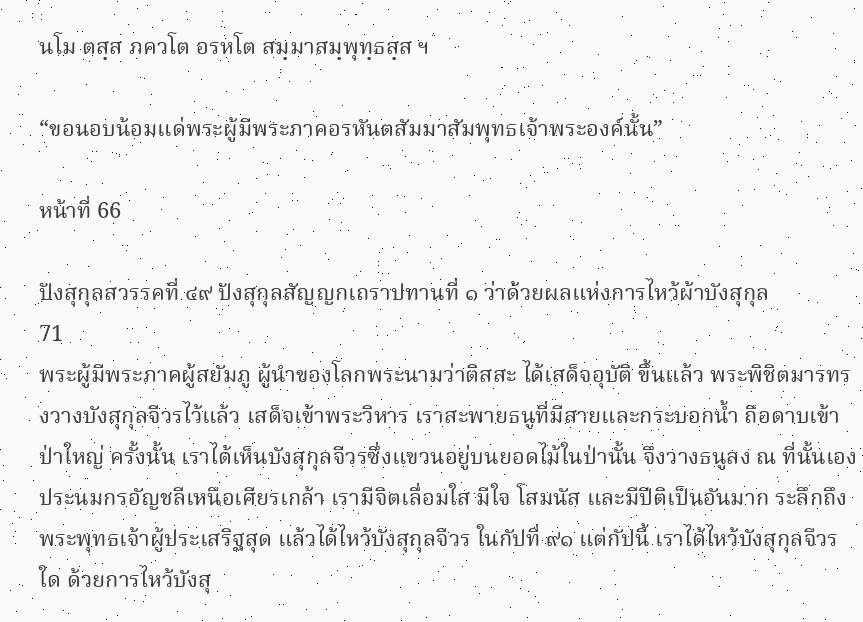นโม ตสฺส ภควโต อรหโต สมฺมาสมฺพุทฺธสฺส ฯ

“ขอนอบน้อมแด่พระผู้มีพระภาคอรหันตสัมมาสัมพุทธเจ้าพระองค์นั้น”

หน้าที่ 66

ปังสุกุลสวรรคที่ ๔๙ ปังสุกุลสัญญกเถราปทานที่ ๑ ว่าด้วยผลแห่งการไหว้ผ้าบังสุกุล
71
พระผู้มีพระภาคผู้สยัมภู ผู้นำของโลกพระนามว่าติสสะ ได้เสด็จอุบัติ ขึ้นแล้ว พระพิชิตมารทรงวางบังสุกุลจีวรไว้แล้ว เสด็จเข้าพระวิหาร เราสะพายธนูที่มีสายและกระบอกน้ำ ถือดาบเข้าป่าใหญ่ ครั้งนั้น เราได้เห็นบังสุกุลจีวรซึ่งแขวนอยู่บนยอดไม้ในป่านั้น จึงวางธนูลง ณ ที่นั้นเอง ประนมกรอัญชลีเหนือเศียรเกล้า เรามีจิตเลื่อมใส มีใจ โสมนัส และมีปีติเป็นอันมาก ระลึกถึงพระพุทธเจ้าผู้ประเสริฐสุด แล้วได้ไหว้บังสุกุลจีวร ในกัปที่ ๙๑ แต่กัปนี้ เราได้ไหว้บังสุกุลจีวร ใด ด้วยการไหว้บังสุ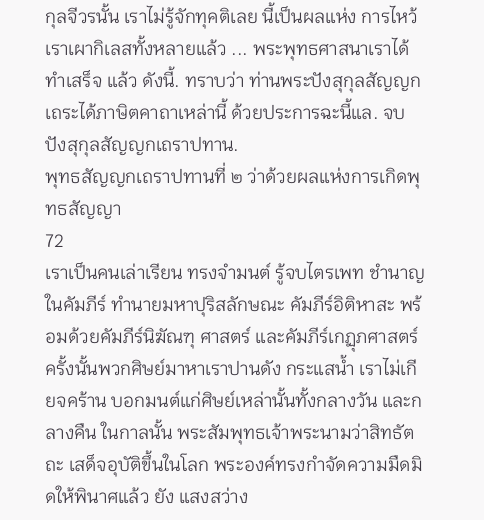กุลจีวรนั้น เราไม่รู้จักทุคติเลย นี้เป็นผลแห่ง การไหว้ เราเผากิเลสทั้งหลายแล้ว ... พระพุทธศาสนาเราได้ทำเสร็จ แล้ว ดังนี้. ทราบว่า ท่านพระปังสุกุลสัญญกเถระได้ภาษิตคาถาเหล่านี้ ด้วยประการฉะนี้แล. จบ ปังสุกุลสัญญกเถราปทาน.
พุทธสัญญกเถราปทานที่ ๒ ว่าด้วยผลแห่งการเกิดพุทธสัญญา
72
เราเป็นคนเล่าเรียน ทรงจำมนต์ รู้จบไตรเพท ชำนาญในคัมภีร์ ทำนายมหาปุริสลักษณะ คัมภีร์อิติหาสะ พร้อมด้วยคัมภีร์นิฆัณฑุ ศาสตร์ และคัมภีร์เกฏุภศาสตร์ ครั้งนั้นพวกศิษย์มาหาเราปานดัง กระแสน้ำ เราไม่เกียจคร้าน บอกมนต์แก่ศิษย์เหล่านั้นทั้งกลางวัน และกลางคืน ในกาลนั้น พระสัมพุทธเจ้าพระนามว่าสิทธัตถะ เสด็จอุบัติขึ้นในโลก พระองค์ทรงกำจัดความมืดมิดให้พินาศแล้ว ยัง แสงสว่าง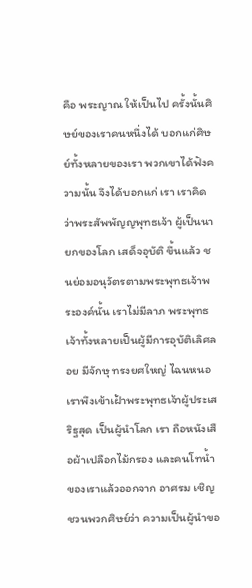คือ พระญาณ ให้เป็นไป ครั้งนั้นศิษย์ของเราคนหนึ่งได้ บอกแก่ศิษย์ทั้งหลายของเรา พวกเขาได้ฟังความนั้น จึงได้บอกแก่ เรา เราคิดว่าพระสัพพัญญพุทธเจ้า ผู้เป็นนายกของโลก เสด็จอุบัติ ขึ้นแล้ว ชนย่อมอนุวัตรตามพระพุทธเจ้าพระองค์นั้น เราไม่มีลาภ พระพุทธเจ้าทั้งหลายเป็นผู้มีการอุบัติเลิศลอย มีจักษุ ทรงยศใหญ่ ไฉนหนอเราพึงเข้าเฝ้าพระพุทธเจ้าผู้ประเสริฐสุด เป็นผู้นำโลก เรา ถือหนังเสือผ้าเปลือกไม้กรอง และคนโทน้ำของเราแล้วออกจาก อาศรม เชิญชวนพวกศิษย์ว่า ความเป็นผู้นำขอ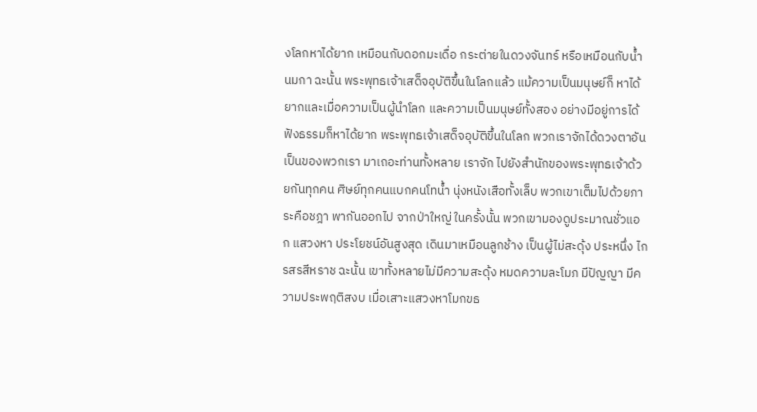งโลกหาได้ยาก เหมือนกับดอกมะเดื่อ กระต่ายในดวงจันทร์ หรือเหมือนกับน้ำนมกา ฉะนั้น พระพุทธเจ้าเสด็จอุบัติขึ้นในโลกแล้ว แม้ความเป็นมนุษย์ก็ หาได้ยากและเมื่อความเป็นผู้นำโลก และความเป็นมนุษย์ทั้งสอง อย่างมีอยู่การได้ฟังธรรมก็หาได้ยาก พระพุทธเจ้าเสด็จอุบัติขึ้นในโลก พวกเราจักได้ดวงตาอันเป็นของพวกเรา มาเถอะท่านทั้งหลาย เราจัก ไปยังสำนักของพระพุทธเจ้าด้วยกันทุกคน ศิษย์ทุกคนแบกคนโทน้ำ นุ่งหนังเสือทั้งเล็บ พวกเขาเต็มไปด้วยภาระคือชฎา พากันออกไป จากป่าใหญ่ ในครั้งนั้น พวกเขามองดูประมาณชั่วแอก แสวงหา ประโยชน์อันสูงสุด เดินมาเหมือนลูกช้าง เป็นผู้ไม่สะดุ้ง ประหนึ่ง ไกรสรสีหราช ฉะนั้น เขาทั้งหลายไม่มีความสะดุ้ง หมดความละโมภ มีปัญญา มีความประพฤติสงบ เมื่อเสาะแสวงหาโมกขธ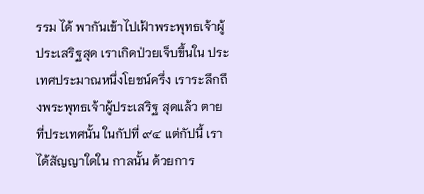รรม ได้ พากันเข้าไปเฝ้าพระพุทธเจ้าผู้ประเสริฐสุด เราเกิดป่วยเจ็บขึ้นใน ประเทศประมาณหนึ่งโยชน์ครึ่ง เราระลึกถึงพระพุทธเจ้าผู้ประเสริฐ สุดแล้ว ตายที่ประเทศนั้น ในกัปที่ ๙๔ แต่กัปนี้ เราได้สัญญาใดใน กาลนั้น ด้วยการ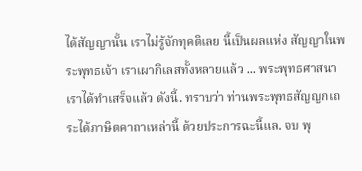ได้สัญญานั้น เราไม่รู้จักทุคติเลย นี้เป็นผลแห่ง สัญญาในพระพุทธเจ้า เราเผากิเลสทั้งหลายแล้ว ... พระพุทธศาสนา เราได้ทำเสร็จแล้ว ดังนี้. ทราบว่า ท่านพระพุทธสัญญกเถระได้ภาษิตคาถาเหล่านี้ ด้วยประการฉะนี้แล. จบ พุ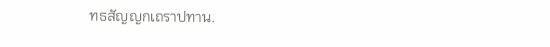ทธสัญญกเถราปทาน.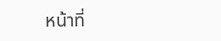หน้าที่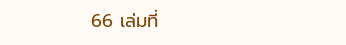66 เล่มที่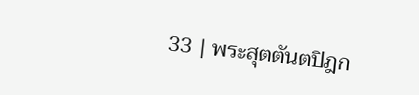33 | พระสุตตันตปิฎก